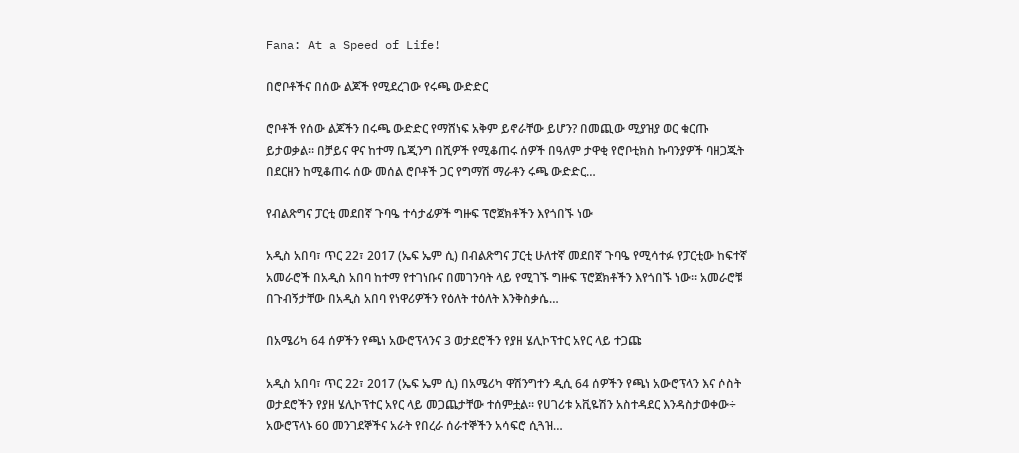Fana: At a Speed of Life!

በሮቦቶችና በሰው ልጆች የሚደረገው የሩጫ ውድድር

ሮቦቶች የሰው ልጆችን በሩጫ ውድድር የማሸነፍ አቅም ይኖራቸው ይሆን? በመጪው ሚያዝያ ወር ቁርጡ ይታወቃል። በቻይና ዋና ከተማ ቤጂንግ በሺዎች የሚቆጠሩ ሰዎች በዓለም ታዋቂ የሮቦቲክስ ኩባንያዎች ባዘጋጁት በደርዘን ከሚቆጠሩ ሰው መሰል ሮቦቶች ጋር የግማሽ ማራቶን ሩጫ ውድድር…

የብልጽግና ፓርቲ መደበኛ ጉባዔ ተሳታፊዎች ግዙፍ ፕሮጀክቶችን እየጎበኙ ነው

አዲስ አበባ፣ ጥር 22፣ 2017 (ኤፍ ኤም ሲ) በብልጽግና ፓርቲ ሁለተኛ መደበኛ ጉባዔ የሚሳተፉ የፓርቲው ከፍተኛ አመራሮች በአዲስ አበባ ከተማ የተገነቡና በመገንባት ላይ የሚገኙ ግዙፍ ፕሮጀክቶችን እየጎበኙ ነው። አመራሮቹ በጉብኝታቸው በአዲስ አበባ የነዋሪዎችን የዕለት ተዕለት እንቅስቃሴ…

በአሜሪካ 64 ሰዎችን የጫነ አውሮፕላንና 3 ወታደሮችን የያዘ ሄሊኮፕተር አየር ላይ ተጋጩ

አዲስ አበባ፣ ጥር 22፣ 2017 (ኤፍ ኤም ሲ) በአሜሪካ ዋሽንግተን ዲሲ 64 ሰዎችን የጫነ አውሮፕላን እና ሶስት ወታደሮችን የያዘ ሄሊኮፕተር አየር ላይ መጋጨታቸው ተሰምቷል፡፡ የሀገሪቱ አቪዬሽን አስተዳደር እንዳስታወቀው÷ አውሮፕላኑ 60 መንገደኞችና አራት የበረራ ሰራተኞችን አሳፍሮ ሲጓዝ…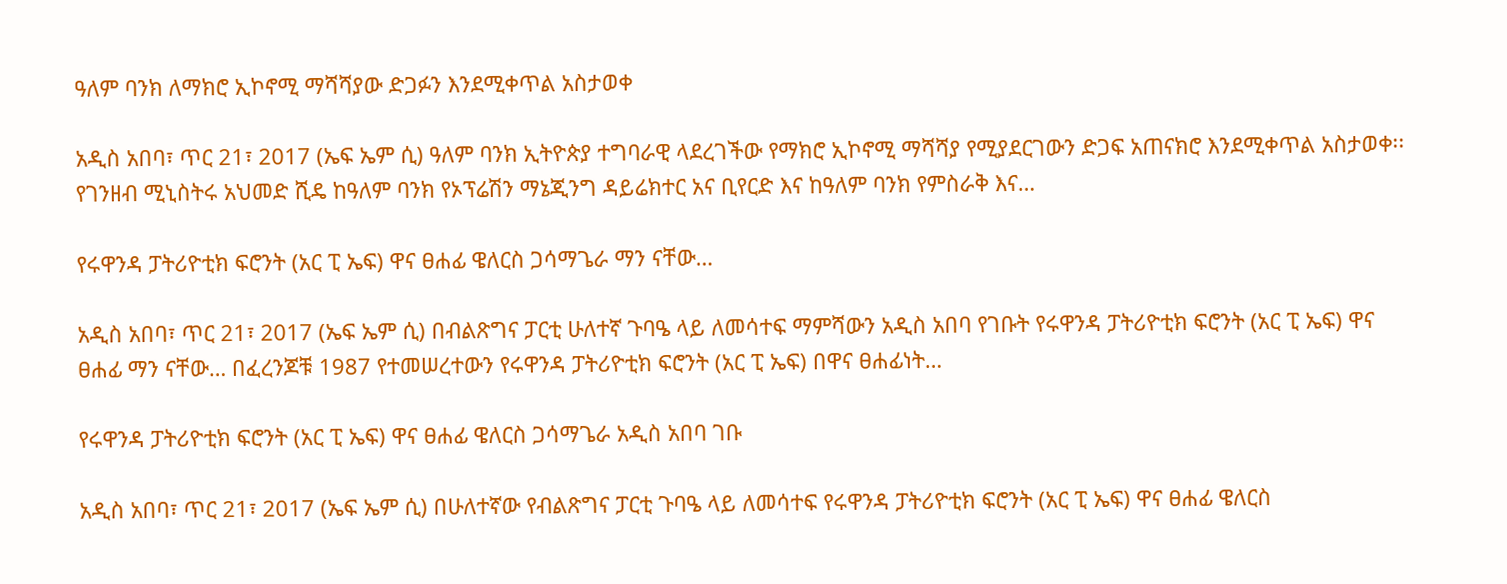ዓለም ባንክ ለማክሮ ኢኮኖሚ ማሻሻያው ድጋፉን እንደሚቀጥል አስታወቀ

አዲስ አበባ፣ ጥር 21፣ 2017 (ኤፍ ኤም ሲ) ዓለም ባንክ ኢትዮጵያ ተግባራዊ ላደረገችው የማክሮ ኢኮኖሚ ማሻሻያ የሚያደርገውን ድጋፍ አጠናክሮ እንደሚቀጥል አስታወቀ፡፡ የገንዘብ ሚኒስትሩ አህመድ ሺዴ ከዓለም ባንክ የኦፕሬሽን ማኔጂንግ ዳይሬክተር አና ቢየርድ እና ከዓለም ባንክ የምስራቅ እና…

የሩዋንዳ ፓትሪዮቲክ ፍሮንት (አር ፒ ኤፍ) ዋና ፀሐፊ ዌለርስ ጋሳማጌራ ማን ናቸው…

አዲስ አበባ፣ ጥር 21፣ 2017 (ኤፍ ኤም ሲ) በብልጽግና ፓርቲ ሁለተኛ ጉባዔ ላይ ለመሳተፍ ማምሻውን አዲስ አበባ የገቡት የሩዋንዳ ፓትሪዮቲክ ፍሮንት (አር ፒ ኤፍ) ዋና ፀሐፊ ማን ናቸው… በፈረንጆቹ 1987 የተመሠረተውን የሩዋንዳ ፓትሪዮቲክ ፍሮንት (አር ፒ ኤፍ) በዋና ፀሐፊነት…

የሩዋንዳ ፓትሪዮቲክ ፍሮንት (አር ፒ ኤፍ) ዋና ፀሐፊ ዌለርስ ጋሳማጌራ አዲስ አበባ ገቡ

አዲስ አበባ፣ ጥር 21፣ 2017 (ኤፍ ኤም ሲ) በሁለተኛው የብልጽግና ፓርቲ ጉባዔ ላይ ለመሳተፍ የሩዋንዳ ፓትሪዮቲክ ፍሮንት (አር ፒ ኤፍ) ዋና ፀሐፊ ዌለርስ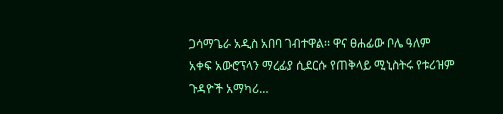ጋሳማጌራ አዲስ አበባ ገብተዋል፡፡ ዋና ፀሐፊው ቦሌ ዓለም አቀፍ አውሮፕላን ማረፊያ ሲደርሱ የጠቅላይ ሚኒስትሩ የቱሪዝም ጉዳዮች አማካሪ…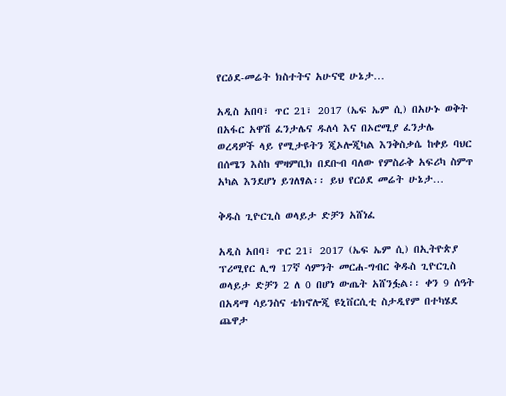የርዕደ-መሬት ክስተትና አሁናዊ ሁኔታ…

አዲስ አበባ፣ ጥር 21፣ 2017 (ኤፍ ኤም ሲ) በአሁኑ ወቅት በአፋር አዋሽ ፈንታሌና ዱለሳ እና በኦሮሚያ ፈንታሌ ወረዳዎች ላይ የሚታዩትን ጂኦሎጂካል እንቅስቃሴ ከቀይ ባህር በሰሜን እስከ ሞዛምቢክ በደቡብ ባለው የምስራቅ አፍሪካ ስምጥ አካል እንደሆነ ይገለፃል፡፡ ይህ የርዕደ መሬት ሁኔታ…

ቅዱስ ጊዮርጊስ ወላይታ ድቻን አሸነፈ

አዲስ አበባ፣ ጥር 21፣ 2017 (ኤፍ ኤም ሲ) በኢትዮጵያ ፕሪሚየር ሊግ 17ኛ ሳምንት መርሐ-ግብር ቅዱስ ጊዮርጊስ ወላይታ ድቻን 2 ለ 0 በሆነ ውጤት አሸንፏል፡፡ ቀን 9 ሰዓት በአዳማ ሳይንስና ቴክኖሎጂ ዩኒቨርሲቲ ስታዲየም በተካሄደ ጨዋታ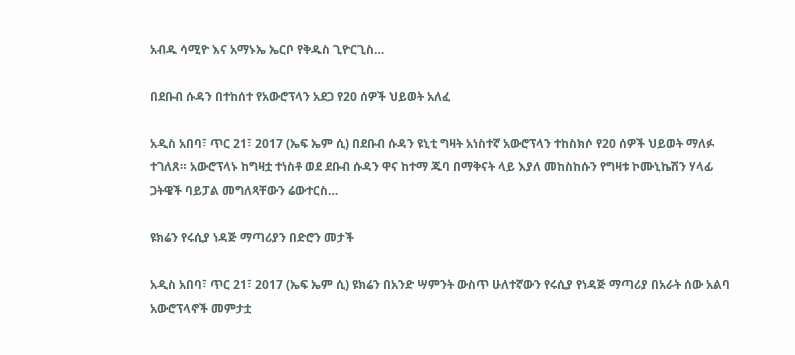አብዱ ሳሚዮ እና አማኑኤ ኤርቦ የቅዱስ ጊዮርጊስ…

በደቡብ ሱዳን በተከሰተ የአውሮፕላን አደጋ የ20 ሰዎች ህይወት አለፈ

አዲስ አበባ፣ ጥር 21፣ 2017 (ኤፍ ኤም ሲ) በደቡብ ሱዳን ዩኒቲ ግዛት አነስተኛ አውሮፕላን ተከስክሶ የ20 ሰዎች ህይወት ማለፉ ተገለጸ። አውሮፕላኑ ከግዛቷ ተነስቶ ወደ ደቡብ ሱዳን ዋና ከተማ ጁባ በማቅናት ላይ እያለ መከስከሱን የግዛቱ ኮሙኒኬሽን ሃላፊ ጋትዌች ባይፓል መግለጻቸውን ሬውተርስ…

ዩክሬን የሩሲያ ነዳጅ ማጣሪያን በድሮን መታች

አዲስ አበባ፣ ጥር 21፣ 2017 (ኤፍ ኤም ሲ) ዩክሬን በአንድ ሣምንት ውስጥ ሁለተኛውን የሩሲያ የነዳጅ ማጣሪያ በአራት ሰው አልባ አውሮፕላኖች መምታቷ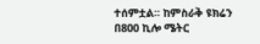ተሰምቷል፡፡ ከምስራቅ ዩክሬን በ800 ኪሎ ሜትር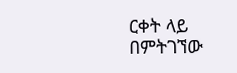ርቀት ላይ በምትገኘው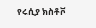የሩሲያ ክስቶቮ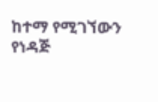ከተማ የሚገኘውን የነዳጅ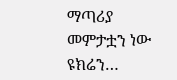ማጣሪያ መምታቷን ነው ዩክሬን…